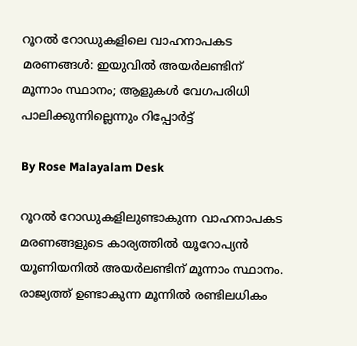റൂറൽ റോഡുകളിലെ വാഹനാപകട മരണങ്ങൾ: ഇയുവിൽ അയർലണ്ടിന് മൂന്നാം സ്ഥാനം; ആളുകൾ വേഗപരിധി പാലിക്കുന്നില്ലെന്നും റിപ്പോർട്ട്

By Rose Malayalam Desk

റൂറല്‍ റോഡുകളിലുണ്ടാകുന്ന വാഹനാപകട മരണങ്ങളുടെ കാര്യത്തില്‍ യൂറോപ്യന്‍ യൂണിയനില്‍ അയര്‍ലണ്ടിന് മൂന്നാം സ്ഥാനം. രാജ്യത്ത് ഉണ്ടാകുന്ന മൂന്നില്‍ രണ്ടിലധികം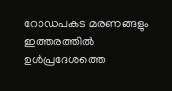റോഡപകട മരണങ്ങളും ഇത്തരത്തില്‍ ഉള്‍പ്രദേശത്തെ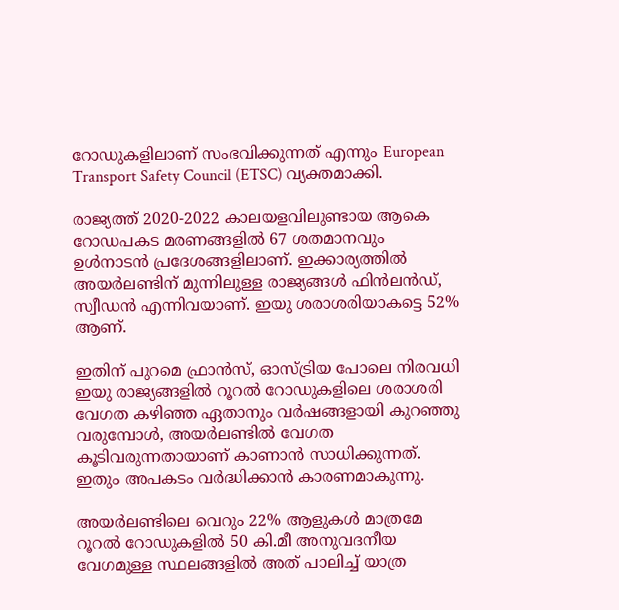റോഡുകളിലാണ് സംഭവിക്കുന്നത് എന്നും European Transport Safety Council (ETSC) വ്യക്തമാക്കി.

രാജ്യത്ത് 2020-2022 കാലയളവിലുണ്ടായ ആകെ റോഡപകട മരണങ്ങളില്‍ 67 ശതമാനവും ഉള്‍നാടന്‍ പ്രദേശങ്ങളിലാണ്. ഇക്കാര്യത്തില്‍ അയര്‍ലണ്ടിന് മുന്നിലുള്ള രാജ്യങ്ങള്‍ ഫിന്‍ലന്‍ഡ്, സ്വീഡന്‍ എന്നിവയാണ്. ഇയു ശരാശരിയാകട്ടെ 52% ആണ്.

ഇതിന് പുറമെ ഫ്രാന്‍സ്, ഓസ്ട്രിയ പോലെ നിരവധി ഇയു രാജ്യങ്ങളില്‍ റൂറല്‍ റോഡുകളിലെ ശരാശരി വേഗത കഴിഞ്ഞ ഏതാനും വര്‍ഷങ്ങളായി കുറഞ്ഞു വരുമ്പോള്‍, അയര്‍ലണ്ടില്‍ വേഗത കൂടിവരുന്നതായാണ് കാണാന്‍ സാധിക്കുന്നത്. ഇതും അപകടം വര്‍ദ്ധിക്കാന്‍ കാരണമാകുന്നു.

അയര്‍ലണ്ടിലെ വെറും 22% ആളുകള്‍ മാത്രമേ റൂറല്‍ റോഡുകളില്‍ 50 കി.മീ അനുവദനീയ വേഗമുള്ള സ്ഥലങ്ങളില്‍ അത് പാലിച്ച് യാത്ര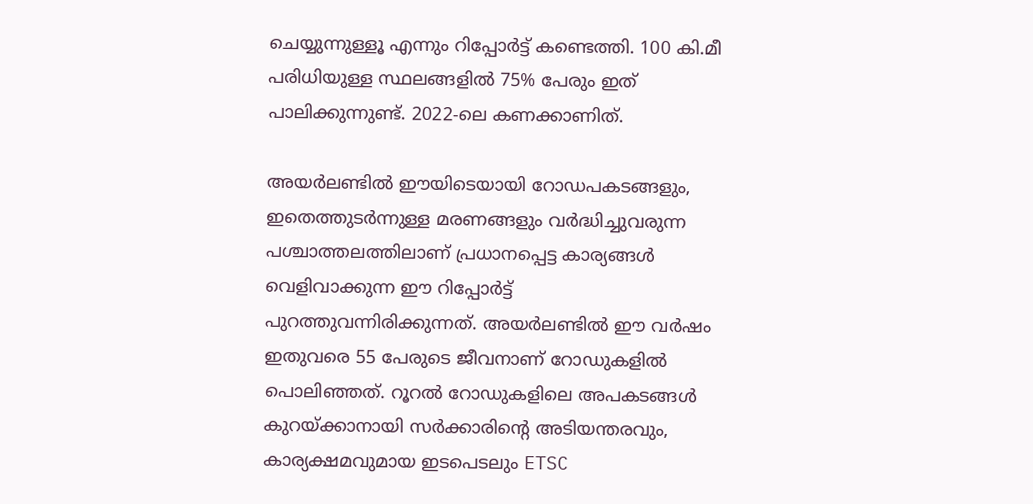ചെയ്യുന്നുള്ളൂ എന്നും റിപ്പോര്‍ട്ട് കണ്ടെത്തി. 100 കി.മീ പരിധിയുള്ള സ്ഥലങ്ങളില്‍ 75% പേരും ഇത് പാലിക്കുന്നുണ്ട്. 2022-ലെ കണക്കാണിത്.

അയര്‍ലണ്ടില്‍ ഈയിടെയായി റോഡപകടങ്ങളും, ഇതെത്തുടര്‍ന്നുള്ള മരണങ്ങളും വര്‍ദ്ധിച്ചുവരുന്ന പശ്ചാത്തലത്തിലാണ് പ്രധാനപ്പെട്ട കാര്യങ്ങള്‍ വെളിവാക്കുന്ന ഈ റിപ്പോര്‍ട്ട് പുറത്തുവന്നിരിക്കുന്നത്. അയര്‍ലണ്ടില്‍ ഈ വര്‍ഷം ഇതുവരെ 55 പേരുടെ ജീവനാണ് റോഡുകളില്‍ പൊലിഞ്ഞത്. റൂറല്‍ റോഡുകളിലെ അപകടങ്ങള്‍ കുറയ്ക്കാനായി സര്‍ക്കാരിന്റെ അടിയന്തരവും, കാര്യക്ഷമവുമായ ഇടപെടലും ETSC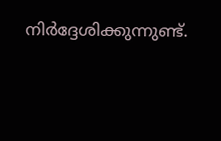നിര്‍ദ്ദേശിക്കുന്നുണ്ട്.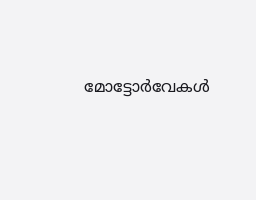മോട്ടോര്‍വേകള്‍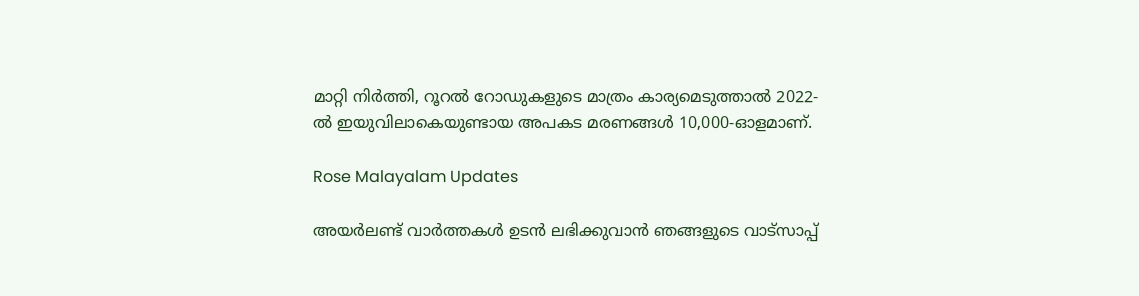മാറ്റി നിര്‍ത്തി, റൂറല്‍ റോഡുകളുടെ മാത്രം കാര്യമെടുത്താല്‍ 2022-ല്‍ ഇയുവിലാകെയുണ്ടായ അപകട മരണങ്ങള്‍ 10,000-ഓളമാണ്.

Rose Malayalam Updates

അയർലണ്ട് വാർത്തകൾ ഉടൻ ലഭിക്കുവാൻ ഞങ്ങളുടെ വാട്സാപ്പ്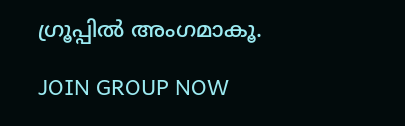ഗ്രൂപ്പിൽ അംഗമാകൂ.

JOIN GROUP NOW